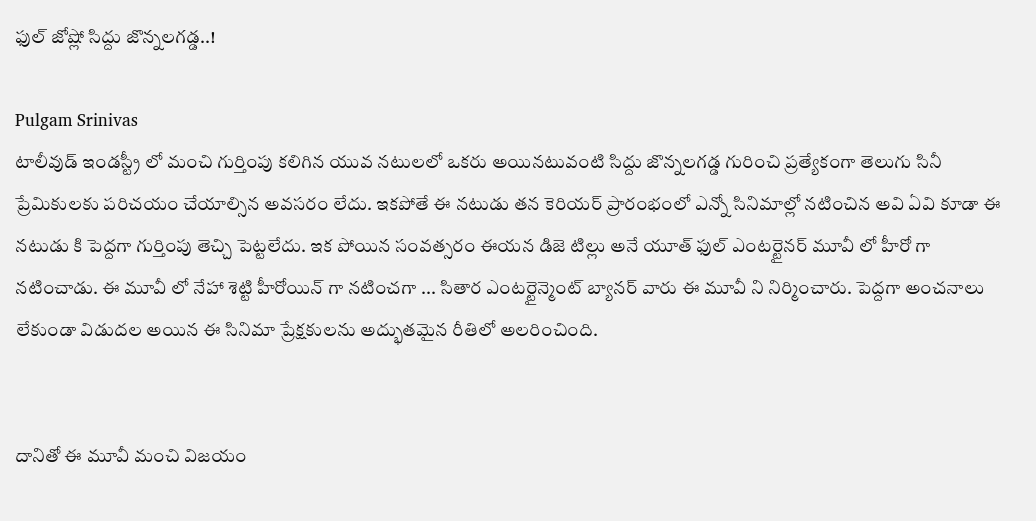ఫుల్ జోష్లో సిద్దు జొన్నలగడ్డ..!

Pulgam Srinivas
టాలీవుడ్ ఇండస్ట్రీ లో మంచి గుర్తింపు కలిగిన యువ నటులలో ఒకరు అయినటువంటి సిద్దు జొన్నలగడ్డ గురించి ప్రత్యేకంగా తెలుగు సినీ ప్రేమికులకు పరిచయం చేయాల్సిన అవసరం లేదు. ఇకపోతే ఈ నటుడు తన కెరియర్ ప్రారంభంలో ఎన్నో సినిమాల్లో నటించిన అవి ఏవి కూడా ఈ నటుడు కి పెద్దగా గుర్తింపు తెచ్చి పెట్టలేదు. ఇక పోయిన సంవత్సరం ఈయన డిజె టిల్లు అనే యూత్ ఫుల్ ఎంటర్టైనర్ మూవీ లో హీరో గా నటించాడు. ఈ మూవీ లో నేహా శెట్టి హీరోయిన్ గా నటించగా ... సితార ఎంటర్టైన్మెంట్ బ్యానర్ వారు ఈ మూవీ ని నిర్మించారు. పెద్దగా అంచనాలు లేకుండా విడుదల అయిన ఈ సినిమా ప్రేక్షకులను అద్భుతమైన రీతిలో అలరించింది.


దానితో ఈ మూవీ మంచి విజయం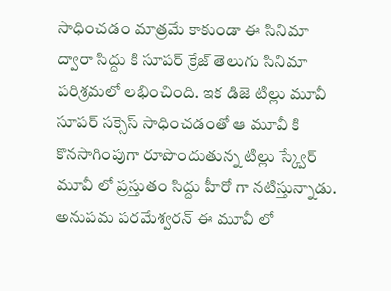సాధించడం మాత్రమే కాకుండా ఈ సినిమా ద్వారా సిద్దు కి సూపర్ క్రేజ్ తెలుగు సినిమా పరిశ్రమలో లభించింది. ఇక డిజె టిల్లు మూవీ సూపర్ సక్సెస్ సాధించడంతో ఆ మూవీ కి కొనసాగింపుగా రూపొందుతున్న టిల్లు స్క్వేర్ మూవీ లో ప్రస్తుతం సిద్దు హీరో గా నటిస్తున్నాడు. అనుపమ పరమేశ్వరన్ ఈ మూవీ లో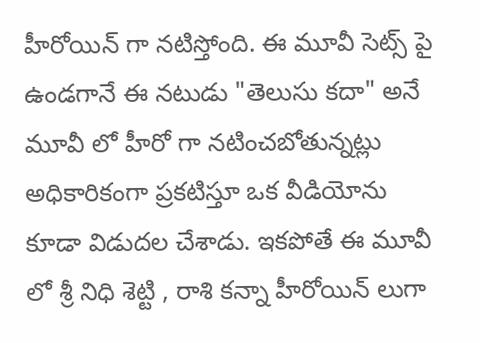హీరోయిన్ గా నటిస్తోంది. ఈ మూవీ సెట్స్ పై ఉండగానే ఈ నటుడు "తెలుసు కదా" అనే మూవీ లో హీరో గా నటించబోతున్నట్లు అధికారికంగా ప్రకటిస్తూ ఒక వీడియోను కూడా విడుదల చేశాడు. ఇకపోతే ఈ మూవీ లో శ్రీ నిధి శెట్టి , రాశి కన్నా హీరోయిన్ లుగా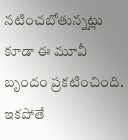నటించబోతున్నట్లు కూడా ఈ మూవీ బృందం ప్రకటించింది. ఇకపోతే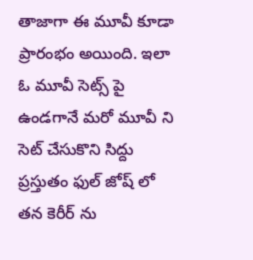తాజాగా ఈ మూవీ కూడా ప్రారంభం అయింది. ఇలా ఓ మూవీ సెట్స్ పై ఉండగానే మరో మూవీ ని సెట్ చేసుకొని సిద్దు ప్రస్తుతం ఫుల్ జోష్ లో తన కెరీర్ ను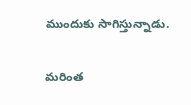ముందుకు సాగిస్తున్నాడు.

మరింత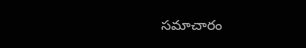సమాచారం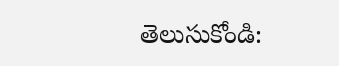తెలుసుకోండి: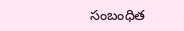సంబంధిత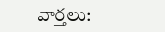వార్తలు: